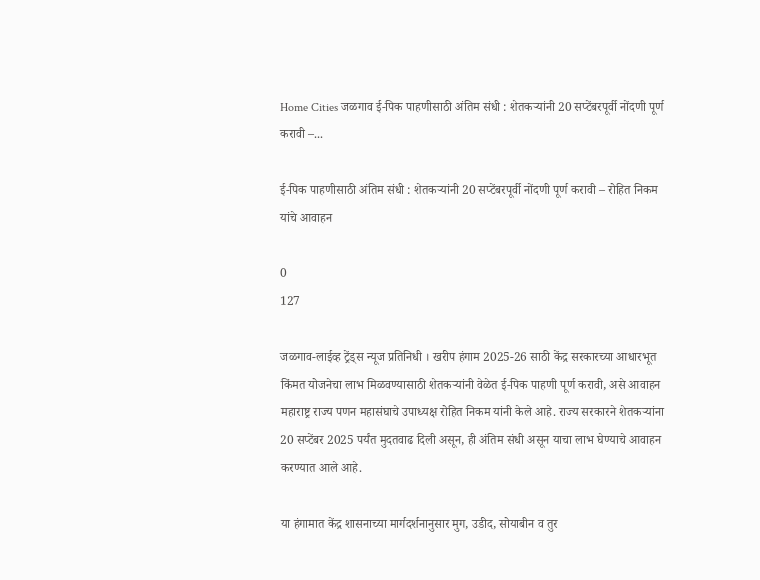Home Cities जळगाव ई-पिक पाहणीसाठी अंतिम संधी : शेतकऱ्यांनी 20 सप्टेंबरपूर्वी नोंदणी पूर्ण करावी –...

ई-पिक पाहणीसाठी अंतिम संधी : शेतकऱ्यांनी 20 सप्टेंबरपूर्वी नोंदणी पूर्ण करावी – रोहित निकम यांचे आवाहन

0
127

जळगाव-लाईव्ह ट्रेंड्स न्यूज प्रतिनिधी । खरीप हंगाम 2025-26 साठी केंद्र सरकारच्या आधारभूत किंमत योजनेचा लाभ मिळवण्यासाठी शेतकऱ्यांनी वेळेत ई-पिक पाहणी पूर्ण करावी, असे आवाहन महाराष्ट्र राज्य पणन महासंघाचे उपाध्यक्ष रोहित निकम यांनी केले आहे. राज्य सरकारने शेतकऱ्यांना 20 सप्टेंबर 2025 पर्यंत मुदतवाढ दिली असून, ही अंतिम संधी असून याचा लाभ घेण्याचे आवाहन करण्यात आले आहे.

या हंगामात केंद्र शासनाच्या मार्गदर्शनानुसार मुग, उडीद, सोयाबीन व तुर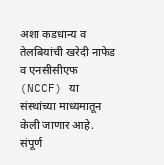अशा कडधान्य व तेलबियांची खरेदी नाफेड व एनसीसीएफ (NCCF) या संस्थांच्या माध्यमातून केली जाणार आहे. संपूर्ण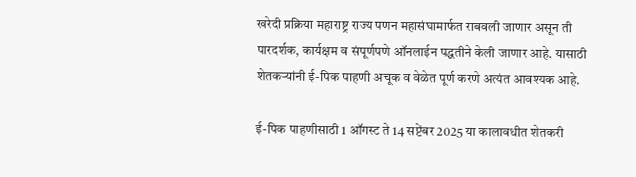खरेदी प्रक्रिया महाराष्ट्र राज्य पणन महासंघामार्फत राबवली जाणार असून ती पारदर्शक, कार्यक्षम व संपूर्णपणे ऑनलाईन पद्धतीने केली जाणार आहे. यासाठी शेतकऱ्यांनी ई-पिक पाहणी अचूक व वेळेत पूर्ण करणे अत्यंत आवश्यक आहे.

ई-पिक पाहणीसाठी 1 ऑगस्ट ते 14 सप्टेंबर 2025 या कालावधीत शेतकरी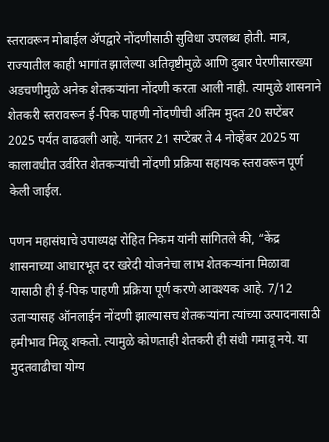स्तरावरून मोबाईल अ‍ॅपद्वारे नोंदणीसाठी सुविधा उपलब्ध होती. मात्र, राज्यातील काही भागांत झालेल्या अतिवृष्टीमुळे आणि दुबार पेरणीसारख्या अडचणीमुळे अनेक शेतकऱ्यांना नोंदणी करता आली नाही. त्यामुळे शासनाने शेतकरी स्तरावरून ई-पिक पाहणी नोंदणीची अंतिम मुदत 20 सप्टेंबर 2025 पर्यंत वाढवली आहे. यानंतर 21 सप्टेंबर ते 4 नोव्हेंबर 2025 या कालावधीत उर्वरित शेतकऱ्यांची नोंदणी प्रक्रिया सहायक स्तरावरून पूर्ण केली जाईल.

पणन महासंघाचे उपाध्यक्ष रोहित निकम यांनी सांगितले की, “केंद्र शासनाच्या आधारभूत दर खरेदी योजनेचा लाभ शेतकऱ्यांना मिळावा यासाठी ही ई-पिक पाहणी प्रक्रिया पूर्ण करणे आवश्यक आहे. 7/12 उताऱ्यासह ऑनलाईन नोंदणी झाल्यासच शेतकऱ्यांना त्यांच्या उत्पादनासाठी हमीभाव मिळू शकतो. त्यामुळे कोणताही शेतकरी ही संधी गमावू नये. या मुदतवाढीचा योग्य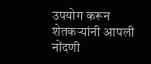उपयोग करून शेतकऱ्यांनी आपली नोंदणी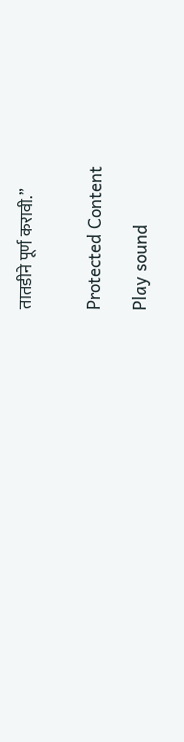तातडीने पूर्ण करावी.”


Protected Content

Play sound